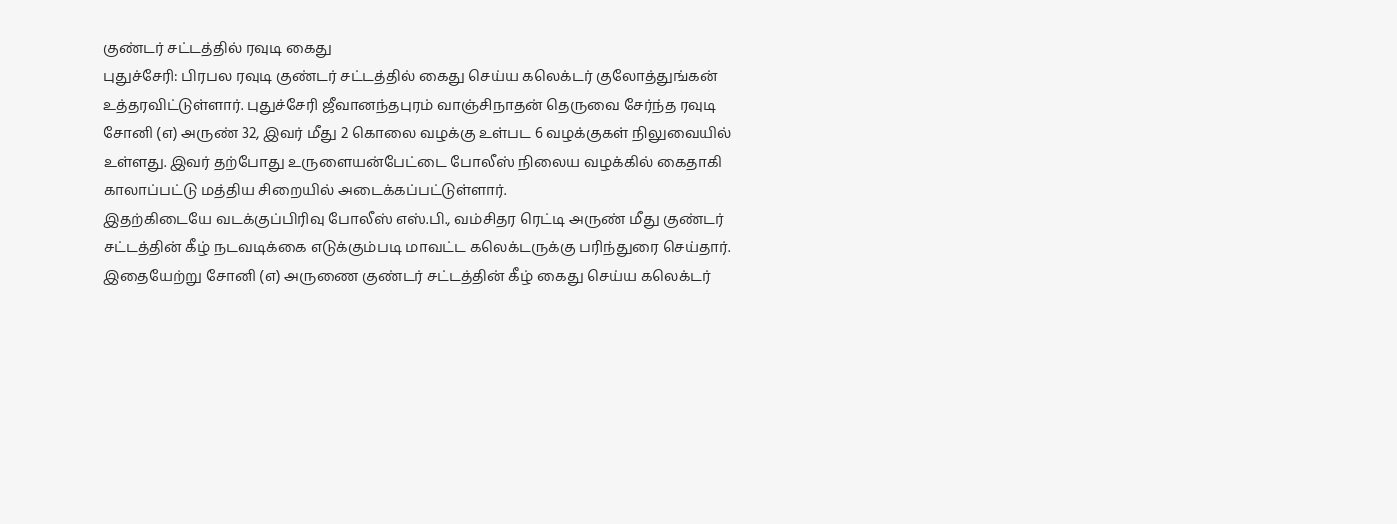குண்டர் சட்டத்தில் ரவுடி கைது
புதுச்சேரி: பிரபல ரவுடி குண்டர் சட்டத்தில் கைது செய்ய கலெக்டர் குலோத்துங்கன் உத்தரவிட்டுள்ளார். புதுச்சேரி ஜீவானந்தபுரம் வாஞ்சிநாதன் தெருவை சேர்ந்த ரவுடி சோனி (எ) அருண் 32, இவர் மீது 2 கொலை வழக்கு உள்பட 6 வழக்குகள் நிலுவையில் உள்ளது. இவர் தற்போது உருளையன்பேட்டை போலீஸ் நிலைய வழக்கில் கைதாகி காலாப்பட்டு மத்திய சிறையில் அடைக்கப்பட்டுள்ளார்.
இதற்கிடையே வடக்குப்பிரிவு போலீஸ் எஸ்.பி., வம்சிதர ரெட்டி அருண் மீது குண்டர் சட்டத்தின் கீழ் நடவடிக்கை எடுக்கும்படி மாவட்ட கலெக்டருக்கு பரிந்துரை செய்தார். இதையேற்று சோனி (எ) அருணை குண்டர் சட்டத்தின் கீழ் கைது செய்ய கலெக்டர்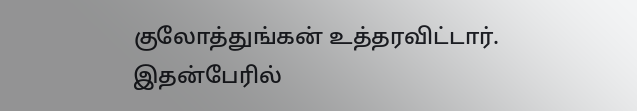குலோத்துங்கன் உத்தரவிட்டார்.
இதன்பேரில்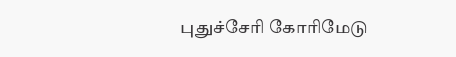புதுச்சேரி கோரிமேடு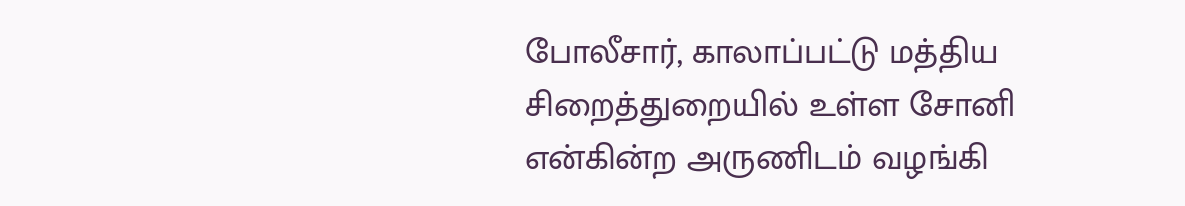போலீசார், காலாப்பட்டு மத்திய சிறைத்துறையில் உள்ள சோனி என்கின்ற அருணிடம் வழங்கி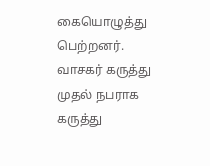கையொழுத்து பெற்றனர்.
வாசகர் கருத்து
முதல் நபராக கருத்து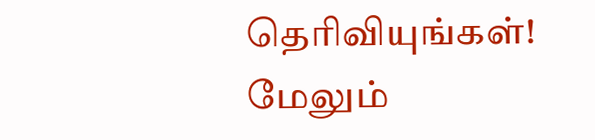தெரிவியுங்கள்!
மேலும்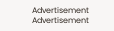Advertisement
Advertisement